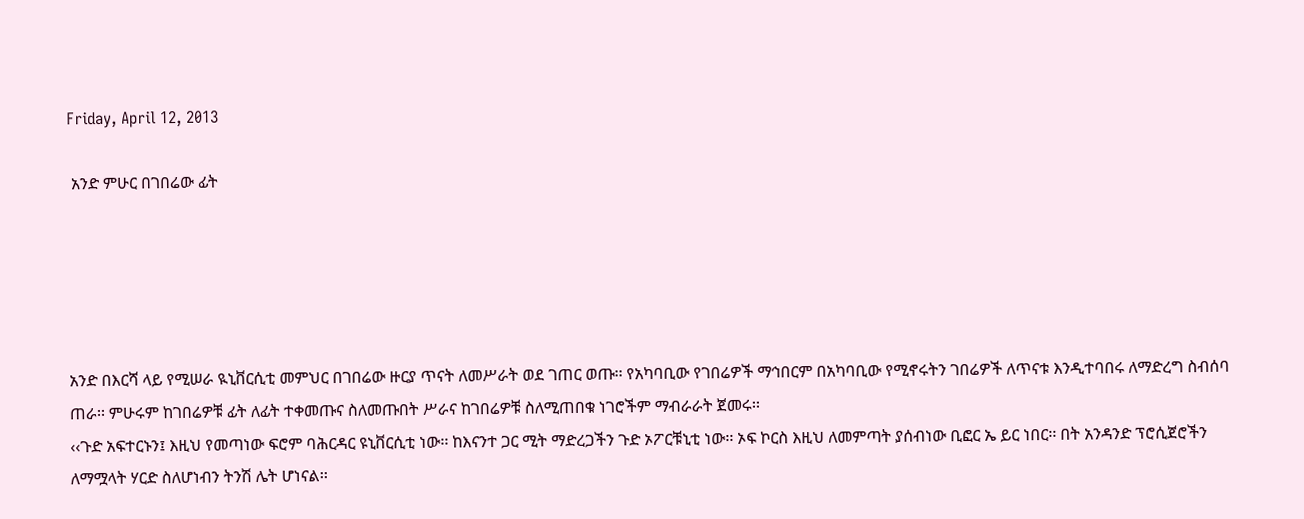Friday, April 12, 2013

 አንድ ምሁር በገበሬው ፊት





አንድ በእርሻ ላይ የሚሠራ ዪኒቨርሲቲ መምህር በገበሬው ዙርያ ጥናት ለመሥራት ወደ ገጠር ወጡ፡፡ የአካባቢው የገበሬዎች ማኅበርም በአካባቢው የሚኖሩትን ገበሬዎች ለጥናቱ እንዲተባበሩ ለማድረግ ስብሰባ ጠራ፡፡ ምሁሩም ከገበሬዎቹ ፊት ለፊት ተቀመጡና ስለመጡበት ሥራና ከገበሬዎቹ ስለሚጠበቁ ነገሮችም ማብራራት ጀመሩ፡፡
‹‹ጉድ አፍተርኑን፤ እዚህ የመጣነው ፍሮም ባሕርዳር ዩኒቨርሲቲ ነው፡፡ ከእናንተ ጋር ሚት ማድረጋችን ጉድ ኦፖርቹኒቲ ነው፡፡ ኦፍ ኮርስ እዚህ ለመምጣት ያሰብነው ቢፎር ኤ ይር ነበር፡፡ በት አንዳንድ ፕሮሲጀሮችን ለማሟላት ሃርድ ስለሆነብን ትንሽ ሌት ሆነናል፡፡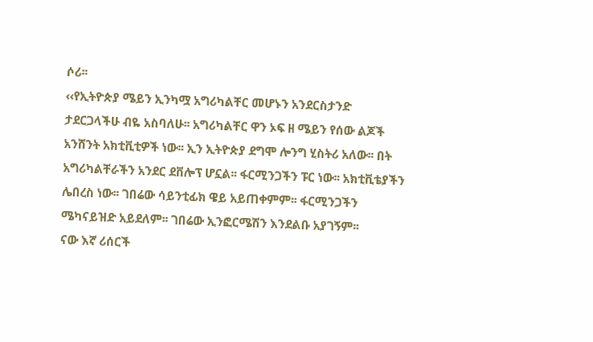ሶሪ፡፡
‹‹የኢትዮጵያ ሜይን ኢንካሟ አግሪካልቸር መሆኑን አንደርስታንድ ታደርጋላችሁ ብዬ አስባለሁ፡፡ አግሪካልቸር ዋን ኦፍ ዘ ሜይን የሰው ልጆች አንሸንት አክቲቪቲዎች ነው፡፡ ኢን ኢትዮጵያ ደግሞ ሎንግ ሂስትሪ አለው፡፡ በት አግሪካልቸራችን አንደር ደቨሎፕ ሆኗል፡፡ ፋርሚንጋችን ፑር ነው፡፡ አክቲቪቴያችን ሌበረስ ነው፡፡ ገበሬው ሳይንቲፊክ ዌይ አይጠቀምም፡፡ ፋርሚንጋችን ሜካናይዝድ አይደለም፡፡ ገበሬው ኢንፎርሜሽን እንደልቡ አያገኝም፡፡
ናው እኛ ሪሰርች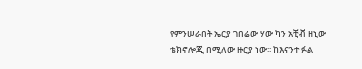የምንሠራበት ኤርያ ገበሬው ሃው ካን አቺቭ ዘኒው ቴክኖሎጂ በሚለው ዙርያ ነው፡፡ ከእናንተ ፉል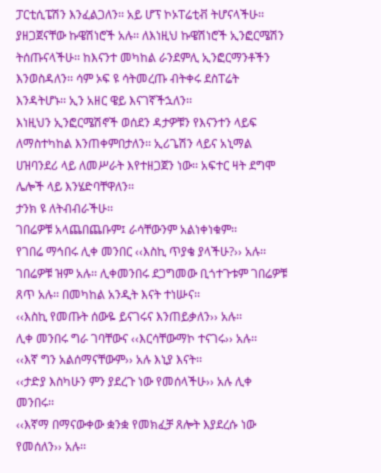ፓርቲሲፔሽን እንፈልጋለን፡፡ አይ ሆፕ ኮኦፐሬቲቭ ትሆናላችሁ፡፡ ያዘጋጀናቸው ኩዌሽነሮች አሉ፡፡ ለእነዚህ ኩዌሽነሮች ኢንፎርሜሽን ትሰጡናላችሁ፡፡ ከእናንተ መካከል ራንደምሊ ኢንፎርማንቶችን እንወስዳለን፡፡ ሳም ኦፍ ዩ ሳትመረጡ ብትቀሩ ደስፐሬት እንዳትሆኑ፡፡ ኢን አዘር ዌይ እናገኛችኋለን፡፡
እነዚህን ኢንፎርሜሽኖች ወሰደን ዳታዎቹን የእናንተን ላይፍ ለማስተካከል እንጠቀምበታለን፡፡ ኢሪጌሽን ላይና አኒማል ሀዝባንደሪ ላይ ለመሥራት እየተዘጋጀን ነው፡፡ አፍተር ዛት ደግሞ ሌሎች ላይ እንሄድባቸዋለን፡፡
ታንክ ዩ ለትብብራችሁ፡፡
ገበሬዎቹ አላጨበጨቡም፤ ራሳቸውንም አልነቀነቁም፡፡
የገበሬ ማኅበሩ ሊቀ መንበር ‹‹እስኪ ጥያቄ ያላችሁ?›› አሉ፡፡ ገበሬዎቹ ዝም አሉ፡፡ ሊቀመንበሩ ደጋግመው ቢጎተጉቱም ገበሬዎቹ ጸጥ አሉ፡፡ በመካከል አንዲት እናት ተነሡና፡፡
‹‹እስኪ የመጡት ሰውዬ ይናገሩና እንጠይቃለን›› አሉ፡፡
ሊቀ መንበሩ ግራ ገባቸውና ‹‹እርሳቸውማኮ ተናገሩ›› አሉ፡፡
‹‹እኛ ግን አልሰማናቸውም›› አሉ እኒያ እናት፡፡
‹‹ታድያ እስካሁን ምን ያደረጉ ነው የመሰላችሁ›› አሉ ሊቀ መንበሩ፡፡
‹‹እኛማ በማናውቀው ቋንቋ የመክፈቻ ጸሎት እያደረሱ ነው የመሰለን›› አሉ፡፡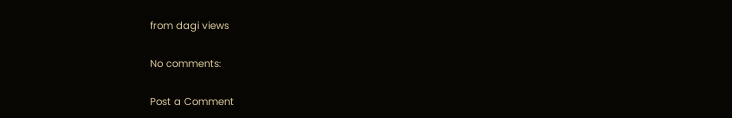from dagi views

No comments:

Post a Comment